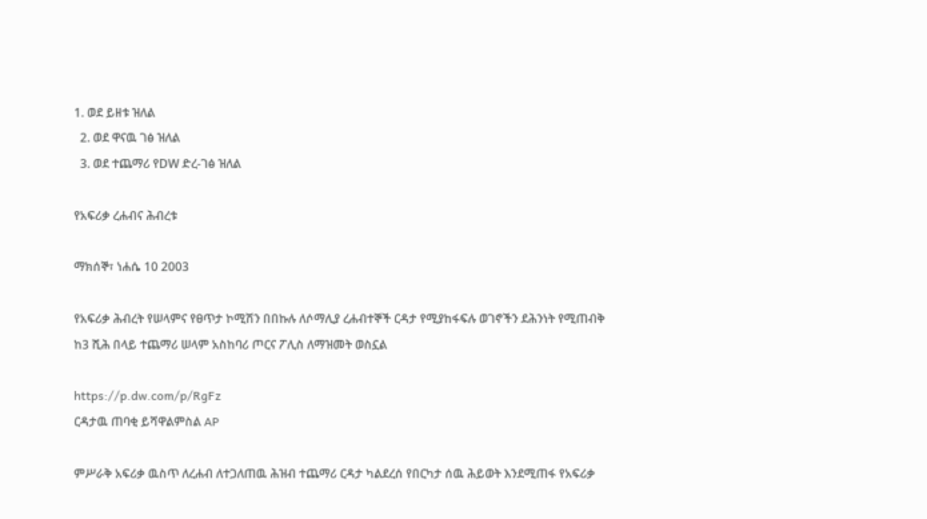1. ወደ ይዘቱ ዝለል
  2. ወደ ዋናዉ ገፅ ዝለል
  3. ወደ ተጨማሪ የDW ድረ-ገፅ ዝለል

የአፍሪቃ ረሐብና ሕብረቱ

ማክሰኞ፣ ነሐሴ 10 2003

የአፍሪቃ ሕብረት የሠላምና የፀጥታ ኮሚሽን በበኩሉ ለሶማሊያ ረሐብተኞች ርዳታ የሚያከፋፍሉ ወገኖችን ደሕንነት የሚጠብቅ ከ3 ሺሕ በላይ ተጨማሪ ሠላም አስከባሪ ጦርና ፖሊስ ለማዝመት ወስኗል

https://p.dw.com/p/RgFz
ርዳታዉ ጠባቂ ይሻዋልምስል AP

ምሥራቅ አፍሪቃ ዉስጥ ለረሐብ ለተጋለጠዉ ሕዝብ ተጨማሪ ርዳታ ካልደረሰ የበርካታ ሰዉ ሕይወት እንደሚጠፋ የአፍሪቃ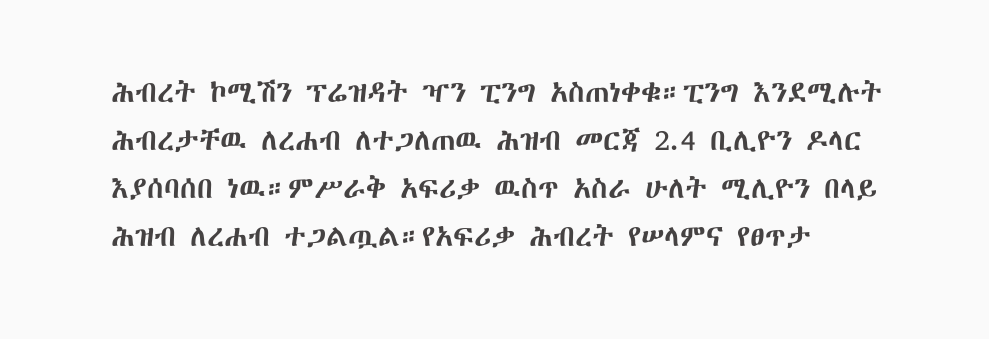ሕብረት ኮሚሽን ፕሬዝዳት ዣን ፒንግ አስጠነቀቁ።ፒንግ እንደሚሉት ሕብረታቸዉ ለረሐብ ለተጋለጠዉ ሕዝብ መርጃ 2.4 ቢሊዮን ዶላር እያሰባሰበ ነዉ።ምሥራቅ አፍሪቃ ዉስጥ አስራ ሁለት ሚሊዮን በላይ ሕዝብ ለረሐብ ተጋልጧል።የአፍሪቃ ሕብረት የሠላምና የፀጥታ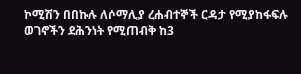ኮሚሽን በበኩሉ ለሶማሊያ ረሐብተኞች ርዳታ የሚያከፋፍሉ ወገኖችን ደሕንነት የሚጠብቅ ከ3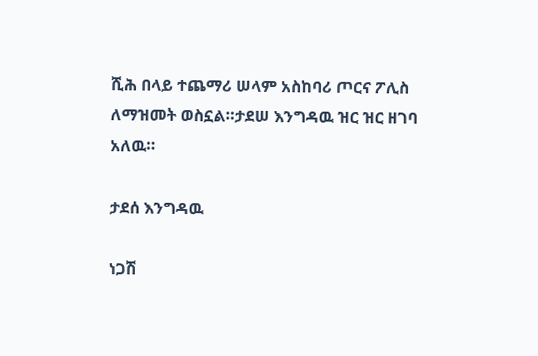ሺሕ በላይ ተጨማሪ ሠላም አስከባሪ ጦርና ፖሊስ ለማዝመት ወስኗል።ታደሠ እንግዳዉ ዝር ዝር ዘገባ አለዉ።

ታደሰ እንግዳዉ

ነጋሽ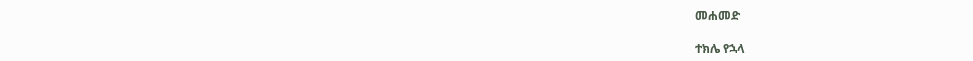መሐመድ

ተክሌ የኋላ